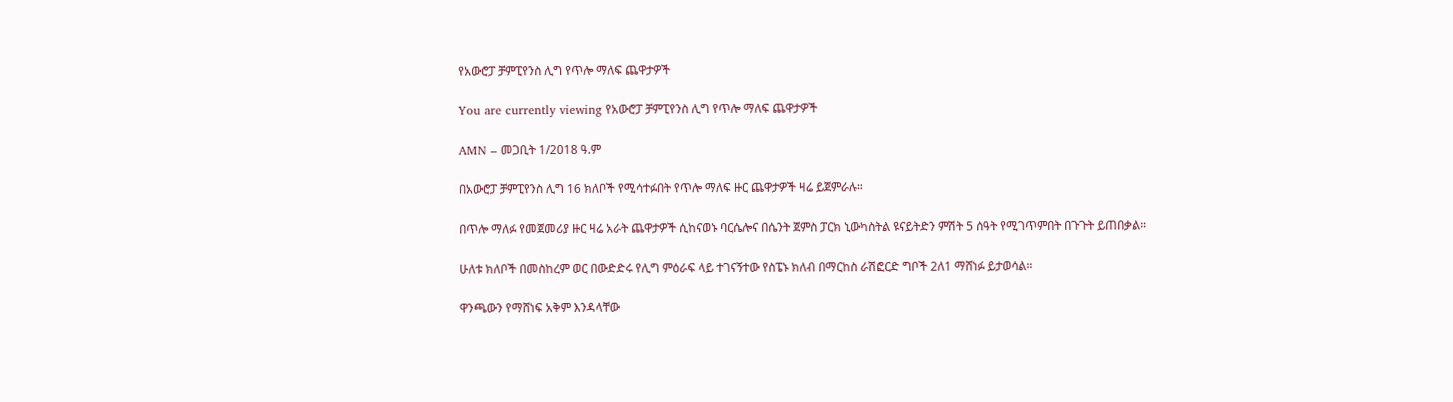የአውሮፓ ቻምፒየንስ ሊግ የጥሎ ማለፍ ጨዋታዎች

You are currently viewing የአውሮፓ ቻምፒየንስ ሊግ የጥሎ ማለፍ ጨዋታዎች

AMN – መጋቢት 1/2018 ዓ.ም

በአውሮፓ ቻምፒየንስ ሊግ 16 ክለቦች የሚሳተፉበት የጥሎ ማለፍ ዙር ጨዋታዎች ዛሬ ይጀምራሉ።

በጥሎ ማለፉ የመጀመሪያ ዙር ዛሬ አራት ጨዋታዎች ሲከናወኑ ባርሴሎና በሴንት ጀምስ ፓርክ ኒውካስትል ዩናይትድን ምሽት 5 ሰዓት የሚገጥምበት በጉጉት ይጠበቃል።

ሁለቱ ክለቦች በመስከረም ወር በውድድሩ የሊግ ምዕራፍ ላይ ተገናኝተው የስፔኑ ክለብ በማርከስ ራሽፎርድ ግቦች 2ለ1 ማሸነፉ ይታወሳል።

ዋንጫውን የማሸነፍ አቅም እንዳላቸው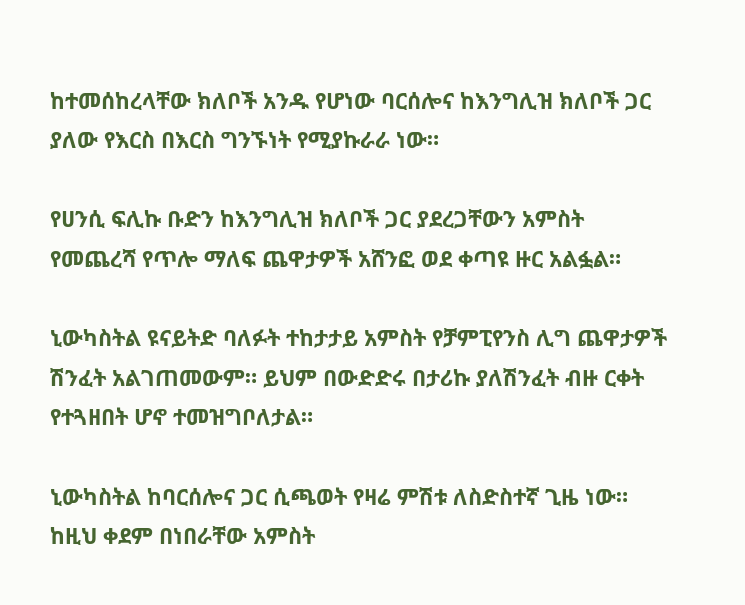ከተመሰከረላቸው ክለቦች አንዱ የሆነው ባርሰሎና ከእንግሊዝ ክለቦች ጋር ያለው የእርስ በእርስ ግንኙነት የሚያኩራራ ነው።

የሀንሲ ፍሊኩ ቡድን ከእንግሊዝ ክለቦች ጋር ያደረጋቸውን አምስት የመጨረሻ የጥሎ ማለፍ ጨዋታዎች አሸንፎ ወደ ቀጣዩ ዙር አልፏል።

ኒውካስትል ዩናይትድ ባለፉት ተከታታይ አምስት የቻምፒየንስ ሊግ ጨዋታዎች ሽንፈት አልገጠመውም። ይህም በውድድሩ በታሪኩ ያለሽንፈት ብዙ ርቀት የተጓዘበት ሆኖ ተመዝግቦለታል።

ኒውካስትል ከባርሰሎና ጋር ሲጫወት የዛሬ ምሽቱ ለስድስተኛ ጊዜ ነው። ከዚህ ቀደም በነበራቸው አምስት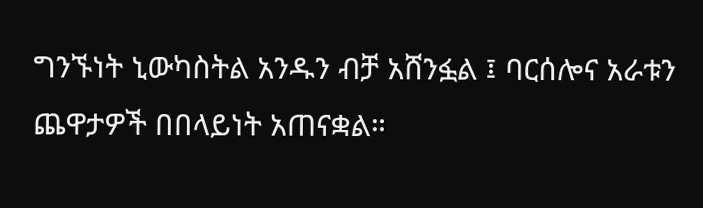ግንኙነት ኒውካስትል አንዱን ብቻ አሸንፏል ፤ ባርሰሎና አራቱን ጨዋታዎች በበላይነት አጠናቋል።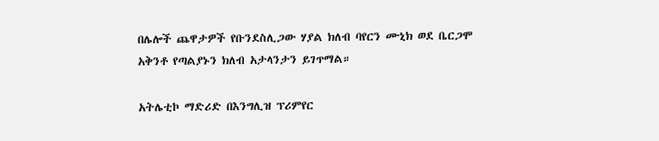በሌሎች ጨዋታዎች የቡንደስሊጋው ሃያል ክለብ ባየርን ሙኒክ ወደ ቤርጋሞ አቅንቶ የጣልያኑን ክለብ አታላንታን ይገጥማል።

አትሌቲኮ ማድሪድ በእንግሊዝ ፕሪምየር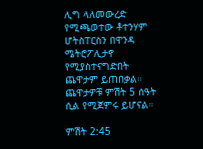ሊግ ላለመውረድ የሚጫወተው ቶተንሃም ሆትስፐርስን በዋንዳ ሜትሮፖሊታኖ የሚያስተናግድበት ጨዋታም ይጠበቃል። ጨዋታዎቹ ምሽት 5 ሰዓት ሲል የሚጀምሩ ይሆናል።

ምሽት 2:45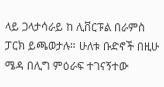ላይ ጋላታሳራይ ከ ሊቨርፑል በራምስ ፓርክ ይጫወታሉ። ሁለቱ ቡድኖች በዚሁ ሜዳ በሊግ ምዕራፍ ተገናኝተው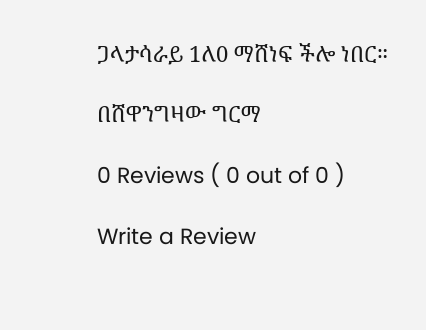ጋላታሳራይ 1ለ0 ማሸነፍ ችሎ ነበር።

በሸዋንግዛው ግርማ

0 Reviews ( 0 out of 0 )

Write a Review